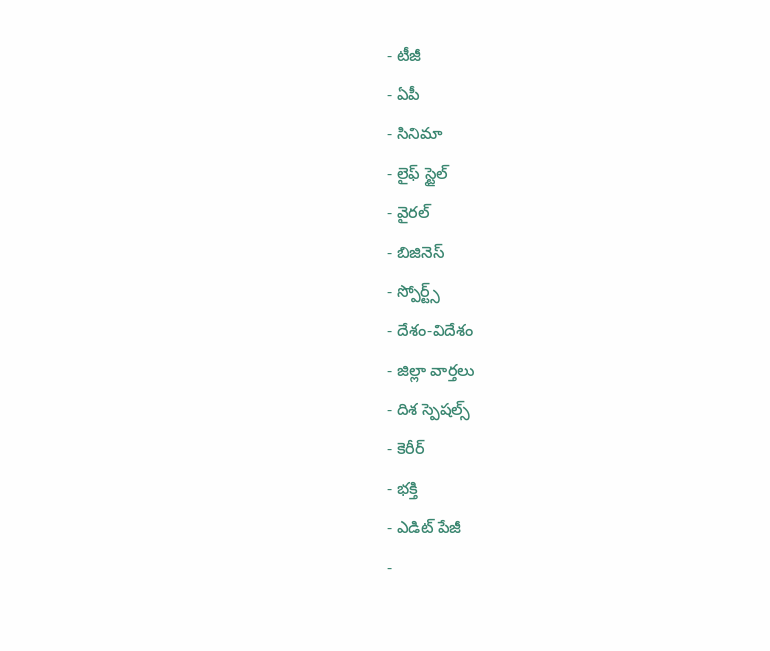- టీజీ
- ఏపీ
- సినిమా
- లైఫ్ స్టైల్
- వైరల్
- బిజినెస్
- స్పోర్ట్స్
- దేశం-విదేశం
- జిల్లా వార్తలు
- దిశ స్పెషల్స్
- కెరీర్
- భక్తి
- ఎడిట్ పేజీ
-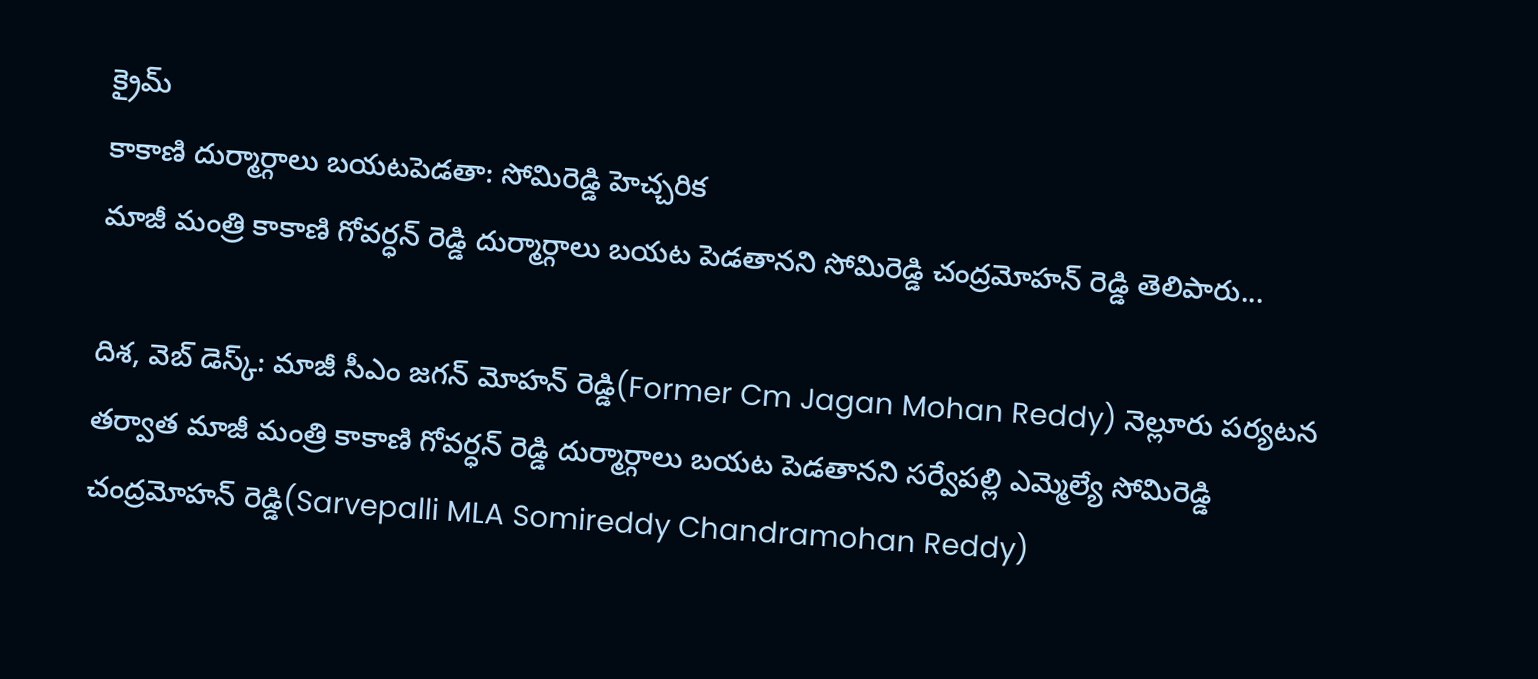క్రైమ్
కాకాణి దుర్మార్గాలు బయటపెడతా: సోమిరెడ్డి హెచ్చరిక
మాజీ మంత్రి కాకాణి గోవర్ధన్ రెడ్డి దుర్మార్గాలు బయట పెడతానని సోమిరెడ్డి చంద్రమోహన్ రెడ్డి తెలిపారు...

దిశ, వెబ్ డెస్క్: మాజీ సీఎం జగన్ మోహన్ రెడ్డి(Former Cm Jagan Mohan Reddy) నెల్లూరు పర్యటన తర్వాత మాజీ మంత్రి కాకాణి గోవర్ధన్ రెడ్డి దుర్మార్గాలు బయట పెడతానని సర్వేపల్లి ఎమ్మెల్యే సోమిరెడ్డి చంద్రమోహన్ రెడ్డి(Sarvepalli MLA Somireddy Chandramohan Reddy)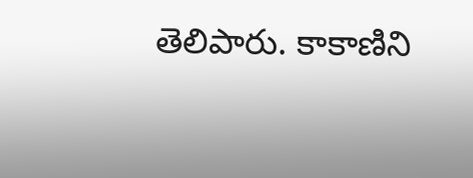తెలిపారు. కాకాణిని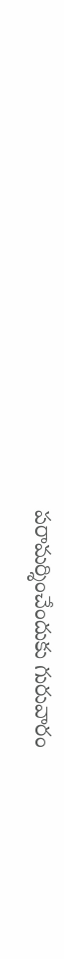పరామర్శించేందుకు గురువారం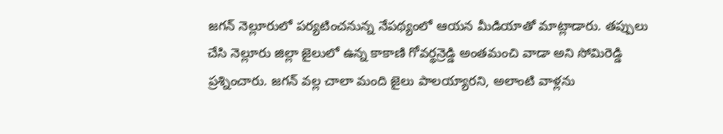జగన్ నెల్లూరులో పర్యటించనున్న నేపథ్యంలో ఆయన మీడియాతో మాట్లాడారు. తప్పులు చేసి నెల్లూరు జిల్లా జైలులో ఉన్న కాకాణి గోవర్థన్రెడ్డి అంతమంచి వాడా అని సోమిరెడ్డి ప్రశ్నించారు. జగన్ వల్ల చాలా మంది జైలు పాలయ్యారని, అలాంటి వాళ్లను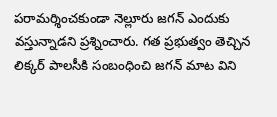పరామర్శించకుండా నెల్లూరు జగన్ ఎందుకు వస్తున్నాడని ప్రశ్నించారు. గత ప్రభుత్వం తెచ్చిన లిక్కర్ పాలసీకి సంబంధించి జగన్ మాట విని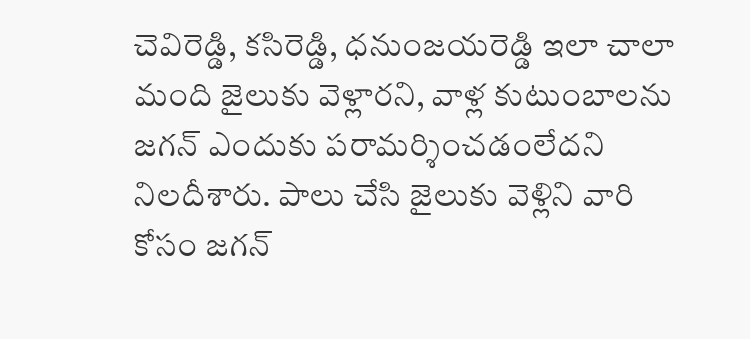చెవిరెడ్డి, కసిరెడ్డి, ధనుంజయరెడ్డి ఇలా చాలా మంది జైలుకు వెళ్లారని, వాళ్ల కుటుంబాలను జగన్ ఎందుకు పరామర్శించడంలేదని నిలదీశారు. పాలు చేసి జైలుకు వెళ్లిని వారి కోసం జగన్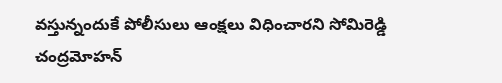వస్తున్నందుకే పోలీసులు ఆంక్షలు విధించారని సోమిరెడ్డి చంద్రమోహన్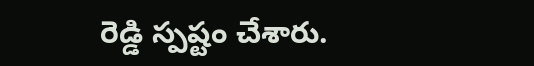రెడ్డి స్పష్టం చేశారు.